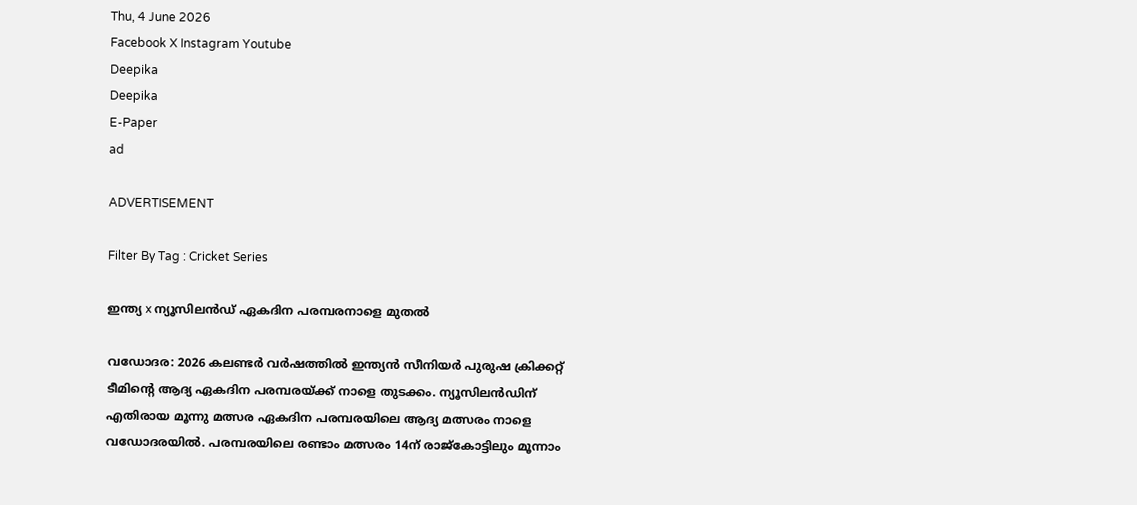Thu, 4 June 2026
Facebook X Instagram Youtube
Deepika
Deepika
E-Paper
ad

ADVERTISEMENT

Filter By Tag : Cricket Series

ഇന്ത്യ x ന്യൂസിലന്‍ഡ് ഏകദിന പരമ്പരനാളെ മുതല്‍

വഡോദര: 2026 കലണ്ടര്‍ വര്‍ഷത്തില്‍ ഇന്ത്യന്‍ സീനിയര്‍ പുരുഷ ക്രിക്കറ്റ് ടീമിന്‍റെ ആദ്യ ഏകദിന പരമ്പരയ്ക്ക് നാളെ തുടക്കം. ന്യൂസിലന്‍ഡിന് എതിരായ മൂന്നു മത്സര ഏകദിന പരമ്പരയിലെ ആദ്യ മത്സരം നാളെ വഡോദരയില്‍. പരമ്പരയിലെ രണ്ടാം മത്സരം 14ന് രാജ്‌കോട്ടിലും മൂന്നാം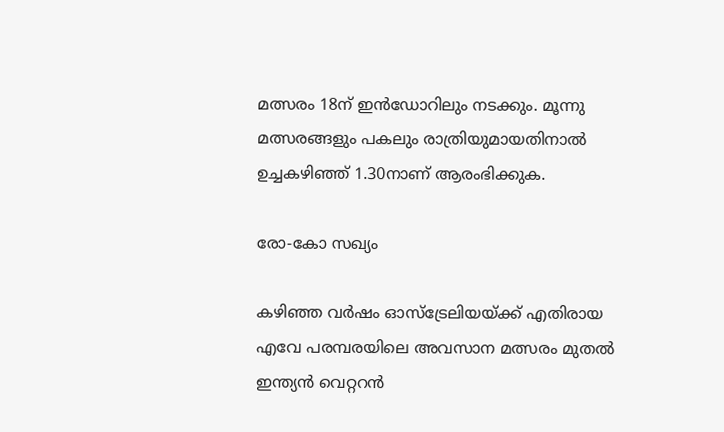മത്സരം 18ന് ഇന്‍ഡോറിലും നടക്കും. മൂന്നു മത്സരങ്ങളും പകലും രാത്രിയുമായതിനാല്‍ ഉച്ചകഴിഞ്ഞ് 1.30നാണ് ആരംഭിക്കുക.

രോ-കോ സഖ്യം

കഴിഞ്ഞ വര്‍ഷം ഓസ്‌ട്രേലിയയ്ക്ക് എതിരായ എവേ പരമ്പരയിലെ അവസാന മത്സരം മുതല്‍ ഇന്ത്യന്‍ വെറ്ററന്‍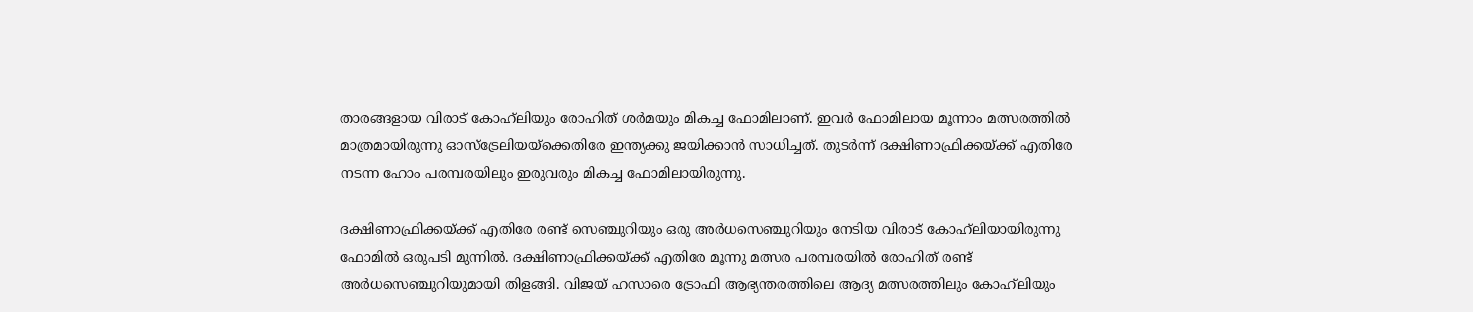താരങ്ങളായ വിരാട് കോഹ്‌ലിയും രോഹിത് ശര്‍മയും മികച്ച ഫോമിലാണ്. ഇവര്‍ ഫോമിലായ മൂന്നാം മത്സരത്തില്‍ മാത്രമായിരുന്നു ഓസ്‌ട്രേലിയയ്‌ക്കെതിരേ ഇന്ത്യക്കു ജയിക്കാന്‍ സാധിച്ചത്. തുടര്‍ന്ന് ദക്ഷിണാഫ്രിക്കയ്ക്ക് എതിരേ നടന്ന ഹോം പരമ്പരയിലും ഇരുവരും മികച്ച ഫോമിലായിരുന്നു.

ദക്ഷിണാഫ്രിക്കയ്ക്ക് എതിരേ രണ്ട് സെഞ്ചുറിയും ഒരു അര്‍ധസെഞ്ചുറിയും നേടിയ വിരാട് കോഹ്‌ലിയായിരുന്നു ഫോമില്‍ ഒരുപടി മുന്നില്‍. ദക്ഷിണാഫ്രിക്കയ്ക്ക് എതിരേ മൂന്നു മത്സര പരമ്പരയില്‍ രോഹിത് രണ്ട് അര്‍ധസെഞ്ചുറിയുമായി തിളങ്ങി. വിജയ് ഹസാരെ ട്രോഫി ആഭ്യന്തരത്തിലെ ആദ്യ മത്സരത്തിലും കോഹ്‌ലിയും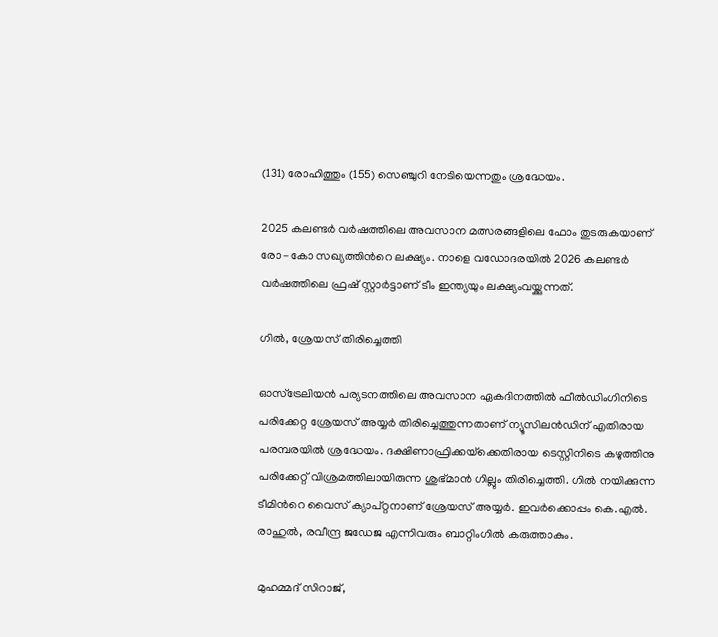(131) രോഹിത്തും (155) സെഞ്ചുറി നേടിയെന്നതും ശ്രദ്ധേയം.

2025 കലണ്ടര്‍ വര്‍ഷത്തിലെ അവസാന മത്സരങ്ങളിലെ ഫോം തുടരുകയാണ് രോ-കോ സഖ്യത്തിന്‍റെ ലക്ഷ്യം. നാളെ വഡോദരയില്‍ 2026 കലണ്ടര്‍ വര്‍ഷത്തിലെ ഫ്രഷ് സ്റ്റാര്‍ട്ടാണ് ടീം ഇന്ത്യയും ലക്ഷ്യംവയ്ക്കുന്നത്.

ഗില്‍, ശ്രേയസ് തിരിച്ചെത്തി

ഓസ്‌ട്രേലിയന്‍ പര്യടനത്തിലെ അവസാന ഏകദിനത്തില്‍ ഫീല്‍ഡിംഗിനിടെ പരിക്കേറ്റ ശ്രേയസ് അയ്യര്‍ തിരിച്ചെത്തുന്നതാണ് ന്യൂസിലന്‍ഡിന് എതിരായ പരമ്പരയില്‍ ശ്രദ്ധേയം. ദക്ഷിണാഫ്രിക്കയ്‌ക്കെതിരായ ടെസ്റ്റിനിടെ കഴുത്തിനു പരിക്കേറ്റ് വിശ്രമത്തിലായിരുന്ന ശുഭ്മാന്‍ ഗില്ലും തിരിച്ചെത്തി. ഗില്‍ നയിക്കുന്ന ടീമിന്‍റെ വൈസ് ക്യാപ്റ്റനാണ് ശ്രേയസ് അയ്യര്‍. ഇവര്‍ക്കൊപ്പം കെ.എല്‍. രാഹുല്‍, രവീന്ദ്ര ജഡേജ എന്നിവരും ബാറ്റിംഗില്‍ കരുത്താകും.

മുഹമ്മദ് സിറാജ്,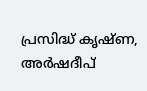പ്രസിദ്ധ് കൃഷ്ണ, അര്‍ഷദീപ്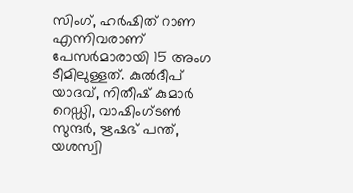സിംഗ്, ഹര്‍ഷിത് റാണ എന്നിവരാണ് പേസര്‍മാരായി 15 അംഗ ടീമിലുള്ളത്. കുല്‍ദീപ് യാദവ്, നിതീഷ് കുമാര്‍ റെഡ്ഡി, വാഷിംഗ്ടണ്‍ സുന്ദര്‍, ഋഷഭ് പന്ത്, യശസ്വി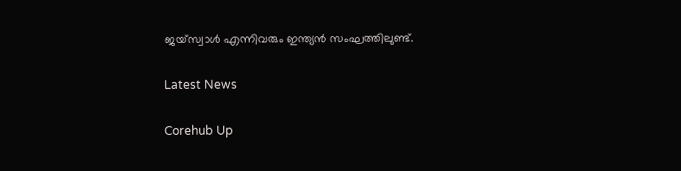ജയ്‌സ്വാള്‍ എന്നിവരും ഇന്ത്യന്‍ സംഘത്തിലുണ്ട്.

Latest News

Corehub Up